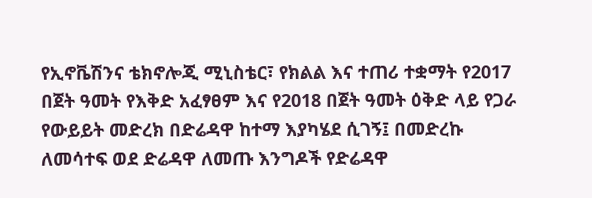የኢኖቬሽንና ቴክኖሎጂ ሚኒስቴር፣ የክልል እና ተጠሪ ተቋማት የ2017 በጀት ዓመት የእቅድ አፈፃፀም እና የ2018 በጀት ዓመት ዕቅድ ላይ የጋራ የውይይት መድረክ በድሬዳዋ ከተማ እያካሄደ ሲገኝ፤ በመድረኩ ለመሳተፍ ወደ ድሬዳዋ ለመጡ እንግዶች የድሬዳዋ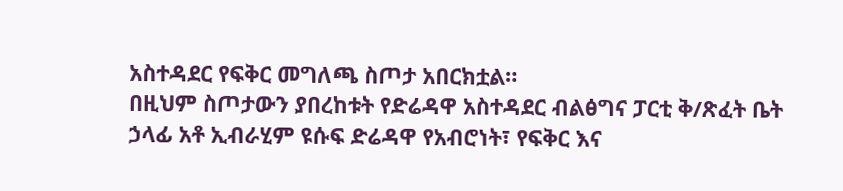አስተዳደር የፍቅር መግለጫ ስጦታ አበርክቷል።
በዚህም ስጦታውን ያበረከቱት የድሬዳዋ አስተዳደር ብልፅግና ፓርቲ ቅ/ጽፈት ቤት ኃላፊ አቶ ኢብራሂም ዩሱፍ ድሬዳዋ የአብሮነት፣ የፍቅር እና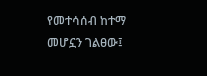የመተሳሰብ ከተማ መሆኗን ገልፀው፤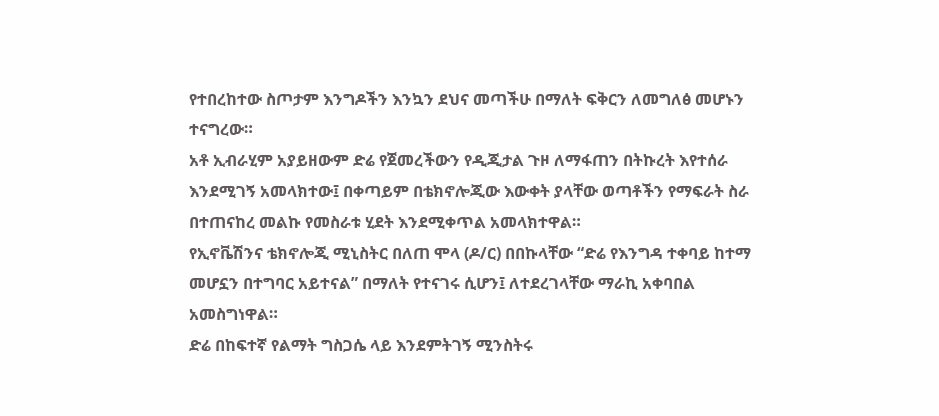የተበረከተው ስጦታም እንግዶችን እንኳን ደህና መጣችሁ በማለት ፍቅርን ለመግለፅ መሆኑን ተናግረው።
አቶ ኢብራሂም አያይዘውም ድሬ የጀመረችውን የዲጂታል ጉዞ ለማፋጠን በትኩረት እየተሰራ እንደሚገኝ አመላክተው፤ በቀጣይም በቴክኖሎጂው እውቀት ያላቸው ወጣቶችን የማፍራት ስራ በተጠናከረ መልኩ የመስራቱ ሂደት እንደሚቀጥል አመላክተዋል።
የኢኖቬሽንና ቴክኖሎጂ ሚኒስትር በለጠ ሞላ (ዶ/ር) በበኩላቸው “ድሬ የእንግዳ ተቀባይ ከተማ መሆኗን በተግባር አይተናል” በማለት የተናገሩ ሲሆን፤ ለተደረገላቸው ማራኪ አቀባበል አመስግነዋል።
ድሬ በከፍተኛ የልማት ግስጋሴ ላይ እንደምትገኝ ሚንስትሩ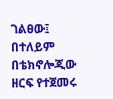ገልፀው፤ በተለይም በቴክኖሎጂው ዘርፍ የተጀመሩ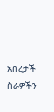አበረታች ስራዎችን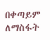በቀጣይም ለማስፋት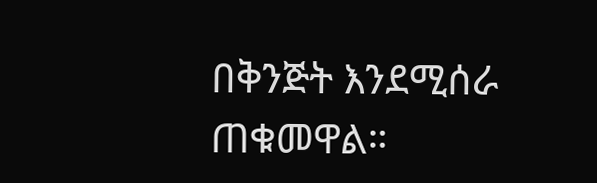በቅንጅት እንደሚሰራ ጠቁመዋል።